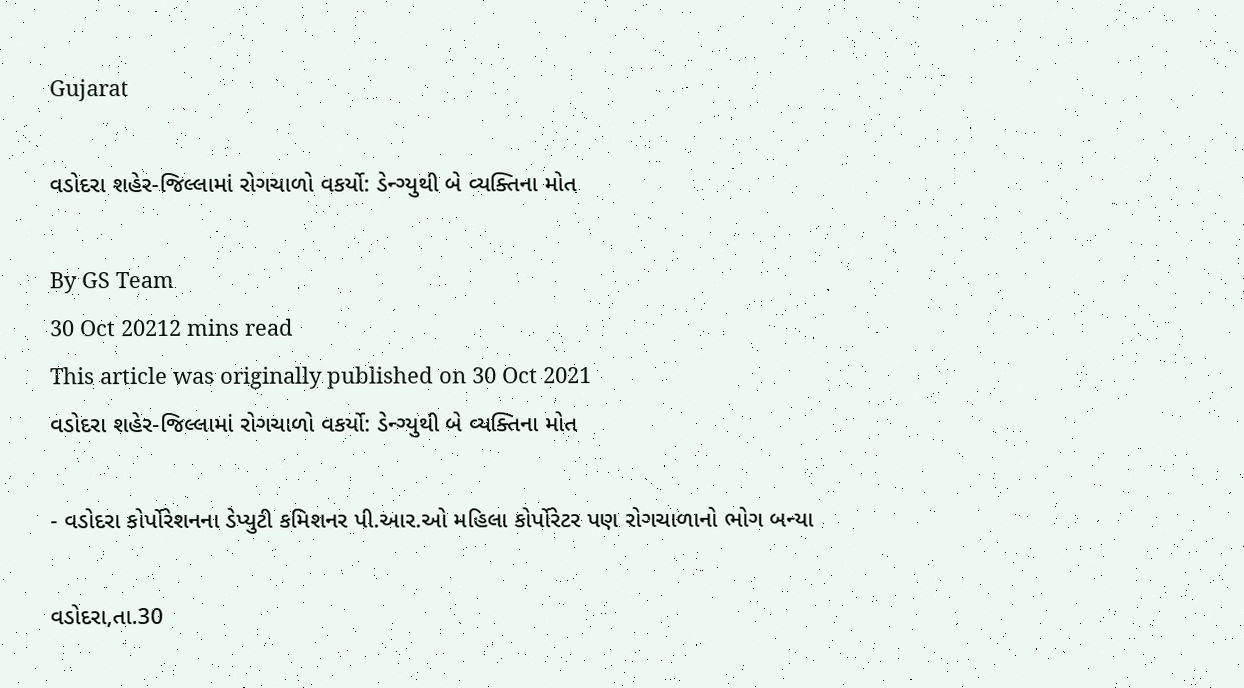Gujarat

વડોદરા શહેર-જિલ્લામાં રોગચાળો વકર્યો: ડેન્ગ્યુથી બે વ્યક્તિના મોત

By GS Team
30 Oct 20212 mins read
This article was originally published on 30 Oct 2021
વડોદરા શહેર-જિલ્લામાં રોગચાળો વકર્યો: ડેન્ગ્યુથી બે વ્યક્તિના મોત

- વડોદરા કોર્પોરેશનના ડેપ્યુટી કમિશનર પી.આર.ઓ મહિલા કોર્પોરેટર પણ રોગચાળાનો ભોગ બન્યા

વડોદરા,તા.30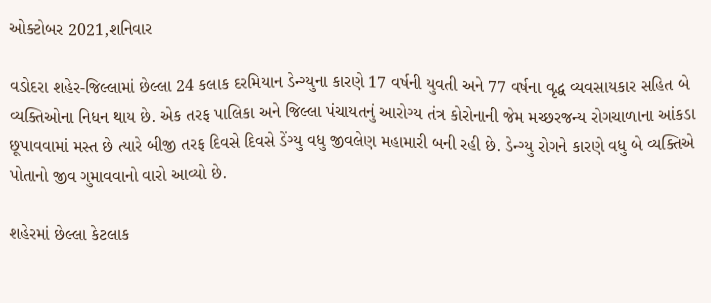ઓક્ટોબર 2021,શનિવાર

વડોદરા શહેર-જિલ્લામાં છેલ્લા 24 કલાક દરમિયાન ડેન્ગ્યુના કારણે 17 વર્ષની યુવતી અને 77 વર્ષના વૃદ્ધ વ્યવસાયકાર સહિત બે વ્યક્તિઓના નિધન થાય છે. એક તરફ પાલિકા અને જિલ્લા પંચાયતનું આરોગ્ય તંત્ર કોરોનાની જેમ મચ્છરજન્ય રોગચાળાના આંકડા છૂપાવવામાં મસ્ત છે ત્યારે બીજી તરફ દિવસે દિવસે ડેંગ્યુ વધુ જીવલેણ મહામારી બની રહી છે. ડેન્ગ્યુ રોગને કારણે વધુ બે વ્યક્તિએ પોતાનો જીવ ગુમાવવાનો વારો આવ્યો છે.

શહેરમાં છેલ્લા કેટલાક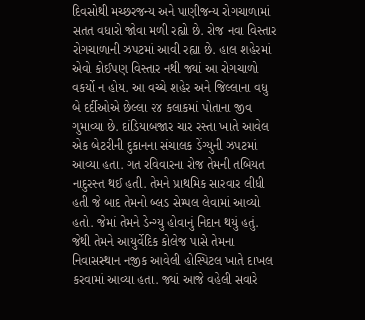દિવસોથી મચ્છરજન્ય અને પાણીજન્ય રોગચાળામાં સતત વધારો જોવા મળી રહ્યો છે. રોજ નવા વિસ્તાર રોગચાળાની ઝપટમાં આવી રહ્યા છે. હાલ શહેરમાં એવો કોઈપણ વિસ્તાર નથી જ્યાં આ રોગચાળો વકર્યો ન હોય. આ વચ્ચે શહેર અને જિલ્લાના વધુ બે દર્દીઓએ છેલ્લા ૨૪ કલાકમાં પોતાના જીવ ગુમાવ્યા છે. દાંડિયાબજાર ચાર રસ્તા ખાતે આવેલ એક બેટરીની દુકાનના સંચાલક ડેંગ્યુની ઝપટમાં આવ્યા હતા. ગત રવિવારના રોજ તેમની તબિયત નાદુરસ્ત થઈ હતી. તેમને પ્રાથમિક સારવાર લીધી હતી જે બાદ તેમનો બ્લડ સેમ્પલ લેવામાં આવ્યો હતો. જેમાં તેમને ડેન્ગ્યુ હોવાનું નિદાન થયું હતું. જેથી તેમને આયુર્વેદિક કોલેજ પાસે તેમના નિવાસસ્થાન નજીક આવેલી હોસ્પિટલ ખાતે દાખલ કરવામાં આવ્યા હતા. જ્યાં આજે વહેલી સવારે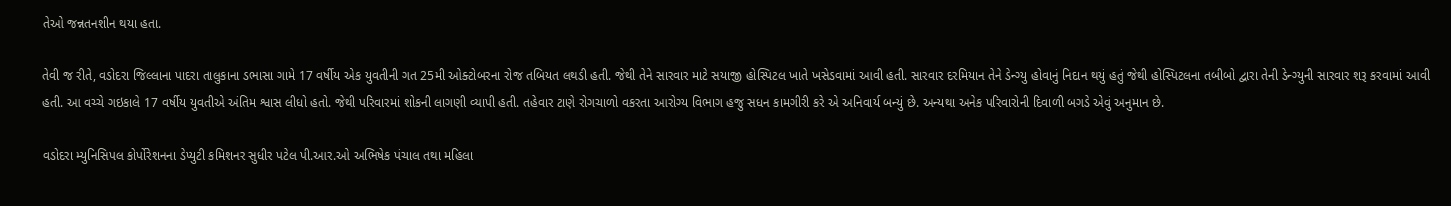તેઓ જન્નતનશીન થયા હતા.

તેવી જ રીતે, વડોદરા જિલ્લાના પાદરા તાલુકાના ડભાસા ગામે 17 વર્ષીય એક યુવતીની ગત 25મી ઓક્ટોબરના રોજ તબિયત લથડી હતી. જેથી તેને સારવાર માટે સયાજી હોસ્પિટલ ખાતે ખસેડવામાં આવી હતી. સારવાર દરમિયાન તેને ડેન્ગ્યુ હોવાનું નિદાન થયું હતું જેથી હોસ્પિટલના તબીબો દ્વારા તેની ડેન્ગ્યુની સારવાર શરૂ કરવામાં આવી હતી. આ વચ્ચે ગઇકાલે 17 વર્ષીય યુવતીએ અંતિમ શ્વાસ લીધો હતો. જેથી પરિવારમાં શોકની લાગણી વ્યાપી હતી. તહેવાર ટાણે રોગચાળો વકરતા આરોગ્ય વિભાગ હજુ સધન કામગીરી કરે એ અનિવાર્ય બન્યું છે. અન્યથા અનેક પરિવારોની દિવાળી બગડે એવું અનુમાન છે.

વડોદરા મ્યુનિસિપલ કોર્પોરેશનના ડેપ્યુટી કમિશનર સુધીર પટેલ પી.આર.ઓ અભિષેક પંચાલ તથા મહિલા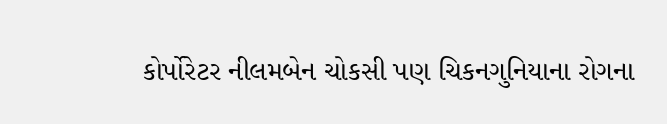કોર્પોરેટર નીલમબેન ચોકસી પણ ચિકનગુનિયાના રોગના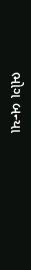ભોગ બન્યા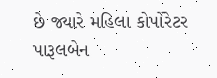છે જ્યારે મહિલા કોર્પોરેટર પારૂલબેન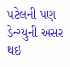પટેલની પણ ડેન્ગ્યુની અસર થઇ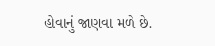હોવાનું જાણવા મળે છે.